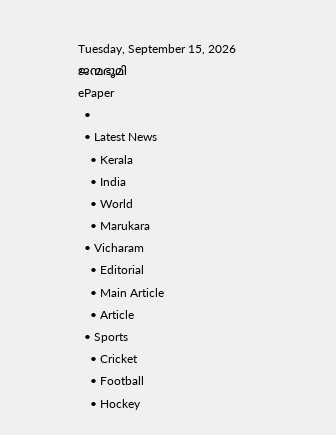Tuesday, September 15, 2026
ജന്മഭൂമി
ePaper
  •
  • Latest News
    • Kerala
    • India
    • World
    • Marukara
  • Vicharam
    • Editorial
    • Main Article
    • Article
  • Sports
    • Cricket
    • Football
    • Hockey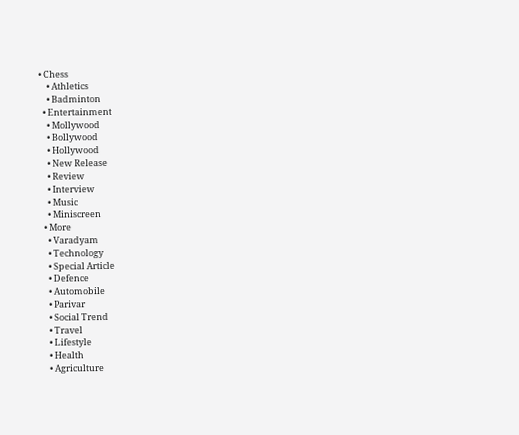• Chess
    • Athletics
    • Badminton
  • Entertainment
    • Mollywood
    • Bollywood
    • Hollywood
    • New Release
    • Review
    • Interview
    • Music
    • Miniscreen
  • More
    • Varadyam
    • Technology
    • Special Article
    • Defence
    • Automobile
    • Parivar
    • Social Trend
    • Travel
    • Lifestyle
    • Health
    • Agriculture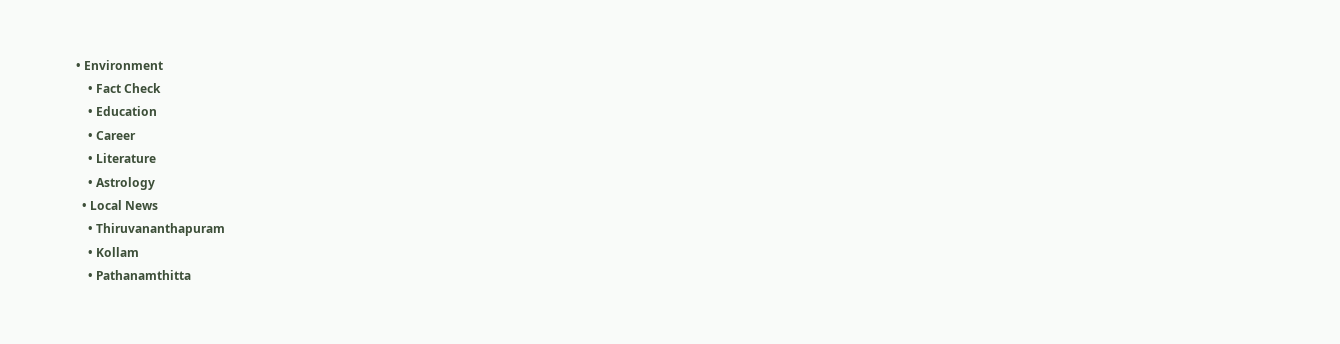• Environment
    • Fact Check
    • Education
    • Career
    • Literature
    • Astrology
  • Local News
    • Thiruvananthapuram
    • Kollam
    • Pathanamthitta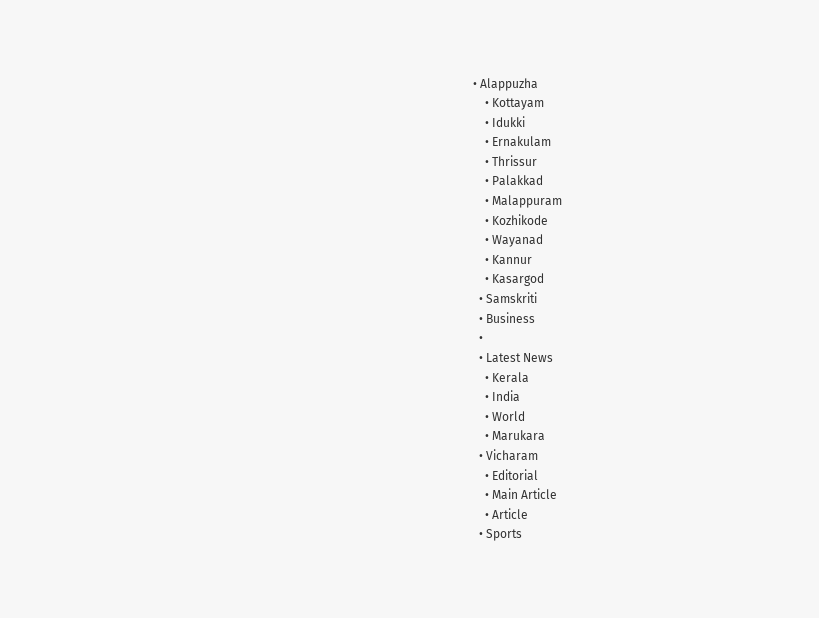• Alappuzha
    • Kottayam
    • Idukki
    • Ernakulam
    • Thrissur
    • Palakkad
    • Malappuram
    • Kozhikode
    • Wayanad
    • Kannur
    • Kasargod
  • Samskriti
  • Business
  •
  • Latest News
    • Kerala
    • India
    • World
    • Marukara
  • Vicharam
    • Editorial
    • Main Article
    • Article
  • Sports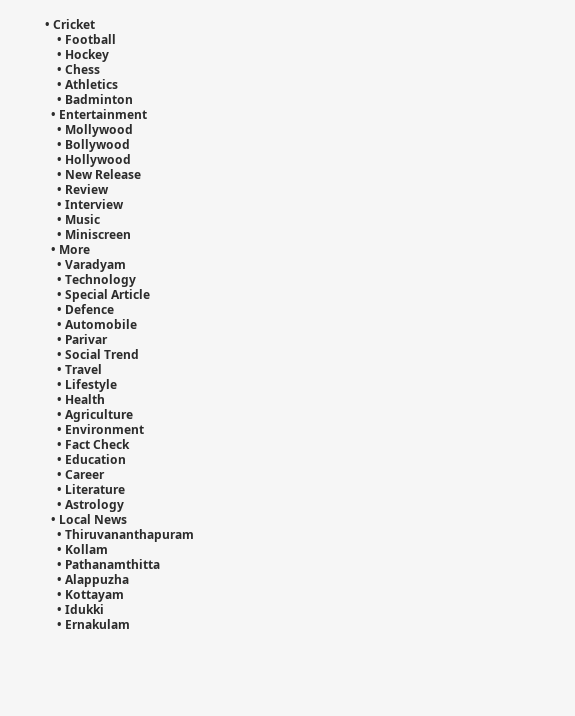• Cricket
    • Football
    • Hockey
    • Chess
    • Athletics
    • Badminton
  • Entertainment
    • Mollywood
    • Bollywood
    • Hollywood
    • New Release
    • Review
    • Interview
    • Music
    • Miniscreen
  • More
    • Varadyam
    • Technology
    • Special Article
    • Defence
    • Automobile
    • Parivar
    • Social Trend
    • Travel
    • Lifestyle
    • Health
    • Agriculture
    • Environment
    • Fact Check
    • Education
    • Career
    • Literature
    • Astrology
  • Local News
    • Thiruvananthapuram
    • Kollam
    • Pathanamthitta
    • Alappuzha
    • Kottayam
    • Idukki
    • Ernakulam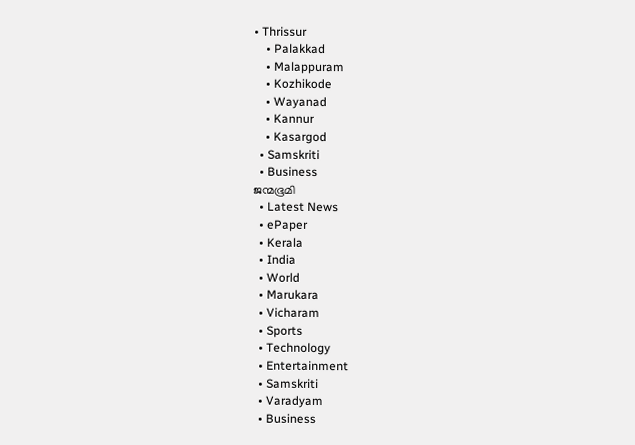• Thrissur
    • Palakkad
    • Malappuram
    • Kozhikode
    • Wayanad
    • Kannur
    • Kasargod
  • Samskriti
  • Business
ജന്മഭൂമി
  • Latest News
  • ePaper
  • Kerala
  • India
  • World
  • Marukara
  • Vicharam
  • Sports
  • Technology
  • Entertainment
  • Samskriti
  • Varadyam
  • Business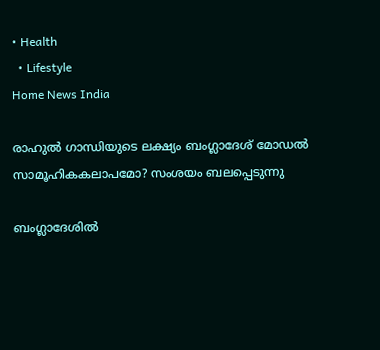• Health
  • Lifestyle
Home News India

രാഹുല്‍ ഗാന്ധിയുടെ ലക്ഷ്യം ബംഗ്ലാദേശ് മോഡല്‍ സാമൂഹികകലാപമോ? സംശയം ബലപ്പെടുന്നു

ബംഗ്ലാദേശില്‍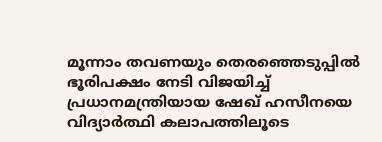മൂന്നാം തവണയും തെരഞ്ഞെടുപ്പില്‍ ഭൂരിപക്ഷം നേടി വിജയിച്ച് പ്രധാനമന്ത്രിയായ ഷേഖ് ഹസീനയെ വിദ്യാര്‍ത്ഥി കലാപത്തിലൂടെ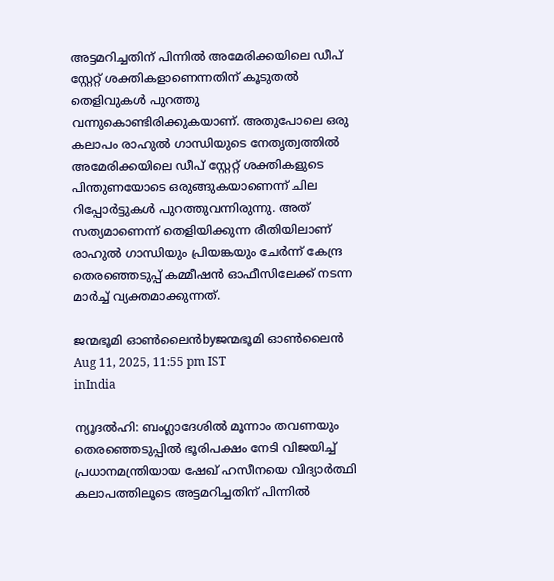അട്ടമറിച്ചതിന് പിന്നില്‍ അമേരിക്കയിലെ ഡീപ് സ്റ്റേറ്റ് ശക്തികളാണെന്നതിന് കൂടുതല്‍ തെളിവുകള്‍ പുറത്തു വന്നുകൊണ്ടിരിക്കുകയാണ്. അതുപോലെ ഒരു കലാപം രാഹുല്‍ ഗാന്ധിയുടെ നേതൃത്വത്തില്‍ അമേരിക്കയിലെ ഡീപ് സ്റ്റേറ്റ് ശക്തികളുടെ പിന്തുണയോടെ ഒരുങ്ങുകയാണെന്ന് ചില റിപ്പോര്‍ട്ടുകള്‍ പുറത്തുവന്നിരുന്നു. അത് സത്യമാണെന്ന് തെളിയിക്കുന്ന രീതിയിലാണ് രാഹുല്‍ ഗാന്ധിയും പ്രിയങ്കയും ചേര്‍ന്ന് കേന്ദ്ര തെരഞ്ഞെടുപ്പ് കമ്മീഷന്‍ ഓഫീസിലേക്ക് നടന്ന മാര്‍ച്ച് വ്യക്തമാക്കുന്നത്.

ജന്മഭൂമി ഓണ്‍ലൈന്‍byജന്മഭൂമി ഓണ്‍ലൈന്‍
Aug 11, 2025, 11:55 pm IST
inIndia

ന്യൂദല്‍ഹി: ബംഗ്ലാദേശില്‍ മൂന്നാം തവണയും തെരഞ്ഞെടുപ്പില്‍ ഭൂരിപക്ഷം നേടി വിജയിച്ച് പ്രധാനമന്ത്രിയായ ഷേഖ് ഹസീനയെ വിദ്യാര്‍ത്ഥി കലാപത്തിലൂടെ അട്ടമറിച്ചതിന് പിന്നില്‍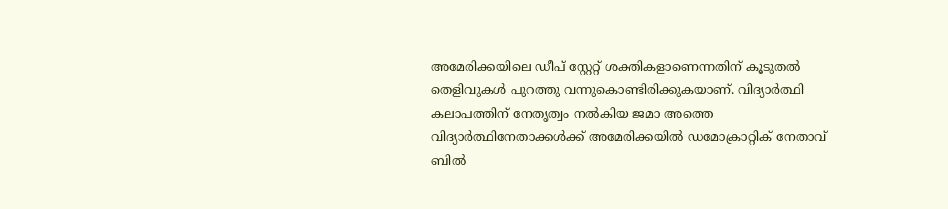അമേരിക്കയിലെ ഡീപ് സ്റ്റേറ്റ് ശക്തികളാണെന്നതിന് കൂടുതല്‍ തെളിവുകള്‍ പുറത്തു വന്നുകൊണ്ടിരിക്കുകയാണ്. വിദ്യാര്‍ത്ഥി കലാപത്തിന് നേതൃത്വം നല്‍കിയ ജമാ അത്തെ വിദ്യാര്‍ത്ഥിനേതാക്കള്‍ക്ക് അമേരിക്കയില്‍ ഡമോക്രാറ്റിക് നേതാവ് ബില്‍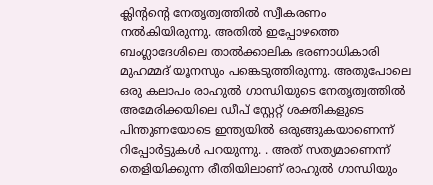ക്ലിന്‍റന്റെ നേതൃത്വത്തില്‍ സ്വീകരണം നല്‍കിയിരുന്നു. അതില്‍ ഇപ്പോഴത്തെ ബംഗ്ലാദേശിലെ താല്‍ക്കാലിക ഭരണാധികാരി മുഹമ്മദ് യൂനസും പങ്കെടുത്തിരുന്നു. അതുപോലെ ഒരു കലാപം രാഹുല്‍ ഗാന്ധിയുടെ നേതൃത്വത്തില്‍ അമേരിക്കയിലെ ഡീപ് സ്റ്റേറ്റ് ശക്തികളുടെ പിന്തുണയോടെ ഇന്ത്യയില്‍ ഒരുങ്ങുകയാണെന്ന്  റിപ്പോര്‍ട്ടുകള്‍ പറയുന്നു. . അത് സത്യമാണെന്ന് തെളിയിക്കുന്ന രീതിയിലാണ് രാഹുല്‍ ഗാന്ധിയും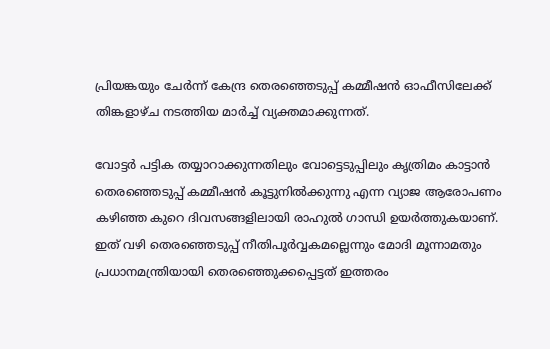പ്രിയങ്കയും ചേര്‍ന്ന് കേന്ദ്ര തെരഞ്ഞെടുപ്പ് കമ്മീഷന്‍ ഓഫീസിലേക്ക് തിങ്കളാഴ്ച നടത്തിയ മാര്‍ച്ച് വ്യക്തമാക്കുന്നത്.

വോട്ടര്‍ പട്ടിക തയ്യാറാക്കുന്നതിലും വോട്ടെടുപ്പിലും കൃത്രിമം കാട്ടാന്‍ തെരഞ്ഞെടുപ്പ് കമ്മീഷന്‍ കൂട്ടുനില്‍ക്കുന്നു എന്ന വ്യാജ ആരോപണം കഴിഞ്ഞ കുറെ ദിവസങ്ങളിലായി രാഹുല്‍ ഗാന്ധി ഉയര്‍ത്തുകയാണ്. ഇത് വഴി തെരഞ്ഞെടുപ്പ് നീതിപൂര്‍വ്വകമല്ലെന്നും മോദി മൂന്നാമതും പ്രധാനമന്ത്രിയായി തെരഞ്ഞെുക്കപ്പെട്ടത് ഇത്തരം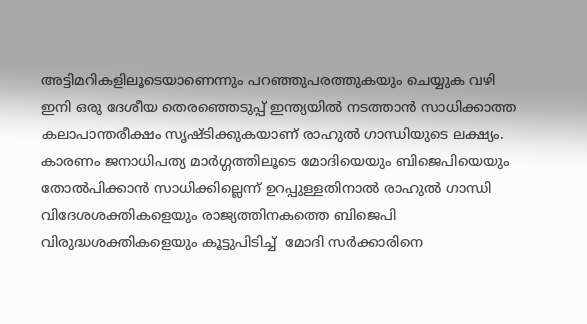അട്ടിമറികളിലൂടെയാണെന്നും പറഞ്ഞുപരത്തുകയും ചെയ്യുക വഴി ഇനി ഒരു ദേശീയ തെരഞ്ഞെടുപ്പ് ഇന്ത്യയില്‍ നടത്താന്‍ സാധിക്കാത്ത കലാപാന്തരീക്ഷം സൃഷ്ടിക്കുകയാണ് രാഹുല്‍ ഗാന്ധിയുടെ ലക്ഷ്യം. കാരണം ജനാധിപത്യ മാര്‍ഗ്ഗത്തിലൂടെ മോദിയെയും ബിജെപിയെയും തോല്‍പിക്കാന്‍ സാധിക്കില്ലെന്ന് ഉറപ്പുള്ളതിനാല്‍ രാഹുല്‍ ഗാന്ധി വിദേശശക്തികളെയും രാജ്യത്തിനകത്തെ ബിജെപി വിരുദ്ധശക്തികളെയും കൂട്ടുപിടിച്ച്  മോദി സര്‍ക്കാരിനെ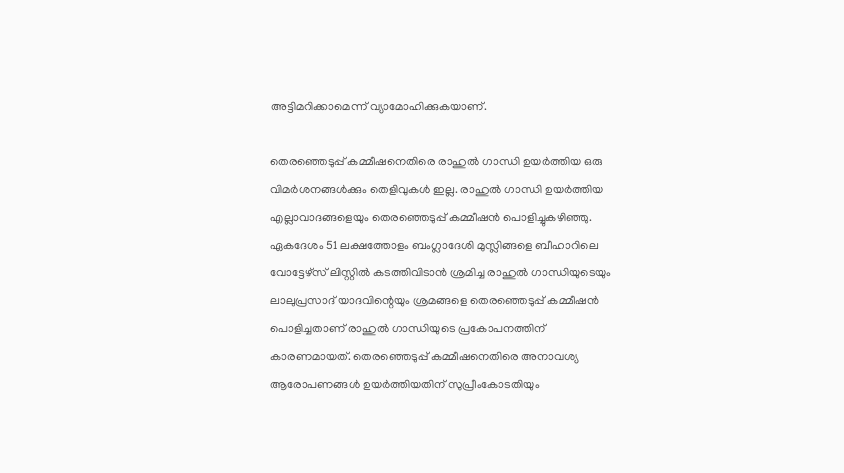അട്ടിമറിക്കാമെന്ന് വ്യാമോഹിക്കുകയാണ്.

തെരഞ്ഞെടുപ്പ് കമ്മീഷനെതിരെ രാഹുല്‍ ഗാന്ധി ഉയര്‍ത്തിയ ഒരു വിമര്‍ശനങ്ങള്‍ക്കും തെളിവുകള്‍ ഇല്ല. രാഹുല്‍ ഗാന്ധി ഉയര്‍ത്തിയ എല്ലാവാദങ്ങളെയും തെരഞ്ഞെടുപ്പ് കമ്മീഷന്‍ പൊളിച്ചുകഴിഞ്ഞു. ഏകദേശം 51 ലക്ഷത്തോളം ബംഗ്ലാദേശി മുസ്ലിങ്ങളെ ബീഹാറിലെ വോട്ടേഴ്സ് ലിസ്റ്റില്‍ കടത്തിവിടാന്‍ ശ്രമിച്ച രാഹുല്‍ ഗാന്ധിയുടെയും ലാലുപ്രസാദ് യാദവിന്റെയും ശ്രമങ്ങളെ തെരഞ്ഞെടുപ്പ് കമ്മീഷന്‍ പൊളിച്ചതാണ് രാഹുല്‍ ഗാന്ധിയുടെ പ്രകോപനത്തിന് കാരണമായത്. തെരഞ്ഞെടുപ്പ് കമ്മീഷനെതിരെ അനാവശ്യ ആരോപണങ്ങള്‍ ഉയര്‍ത്തിയതിന് സുപ്രീംകോടതിയും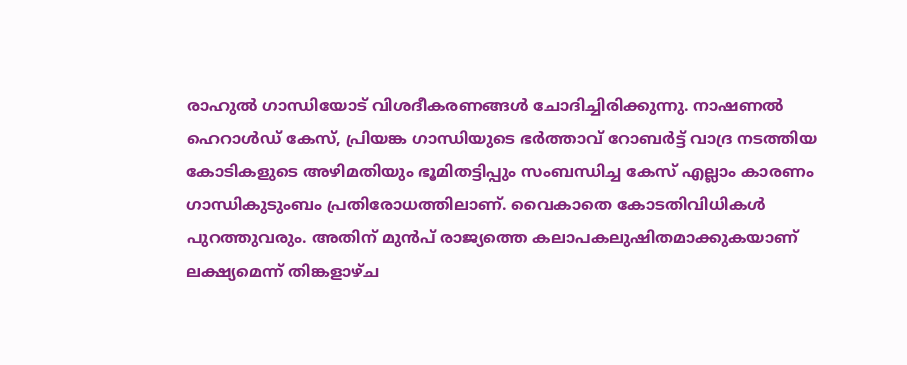രാഹുല്‍ ഗാന്ധിയോട് വിശദീകരണങ്ങള്‍ ചോദിച്ചിരിക്കുന്നു. നാഷണല്‍ ഹെറാള്‍ഡ് കേസ്, പ്രിയങ്ക ഗാന്ധിയുടെ ഭര്‍ത്താവ് റോബര്‍ട്ട് വാദ്ര നടത്തിയ കോടികളുടെ അഴിമതിയും ഭൂമിതട്ടിപ്പും സംബന്ധിച്ച കേസ് എല്ലാം കാരണം ഗാന്ധികുടുംബം പ്രതിരോധത്തിലാണ്. വൈകാതെ കോടതിവിധികള്‍ പുറത്തുവരും. അതിന് മുന്‍പ് രാജ്യത്തെ കലാപകലുഷിതമാക്കുകയാണ് ലക്ഷ്യമെന്ന് തിങ്കളാഴ്ച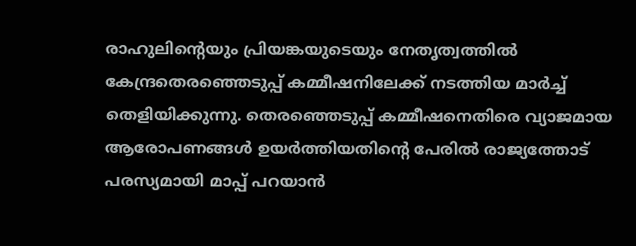രാഹുലിന്റെയും പ്രിയങ്കയുടെയും നേതൃത്വത്തില്‍ കേന്ദ്രതെരഞ്ഞെടുപ്പ് കമ്മീഷനിലേക്ക് നടത്തിയ മാര്‍ച്ച് തെളിയിക്കുന്നു. തെരഞ്ഞെടുപ്പ് കമ്മീഷനെതിരെ വ്യാജമായ ആരോപണങ്ങള്‍ ഉയര്‍ത്തിയതിന്റെ പേരില്‍ രാജ്യത്തോട് പരസ്യമായി മാപ്പ് പറയാന്‍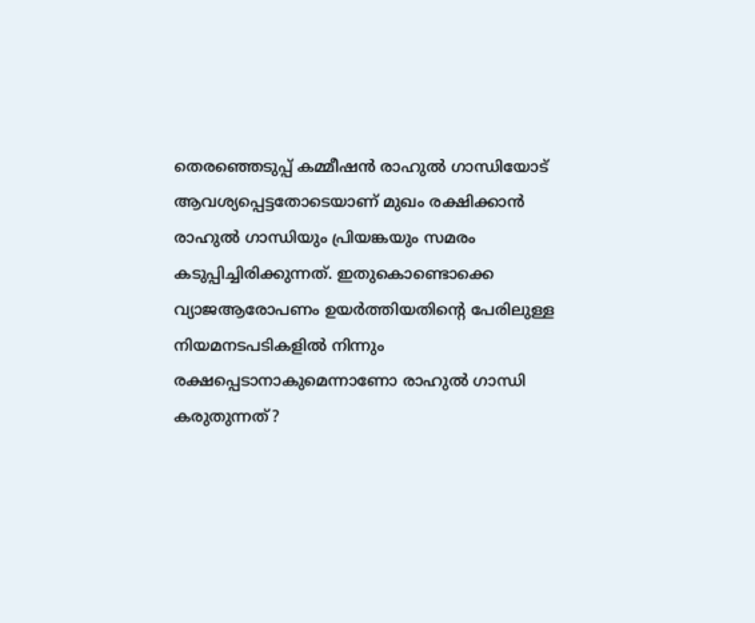തെരഞ്ഞെടുപ്പ് കമ്മീഷന്‍ രാഹുല്‍ ഗാന്ധിയോട് ആവശ്യപ്പെട്ടതോടെയാണ് മുഖം രക്ഷിക്കാന്‍ രാഹുല്‍ ഗാന്ധിയും പ്രിയങ്കയും സമരം കടുപ്പിച്ചിരിക്കുന്നത്. ഇതുകൊണ്ടൊക്കെ വ്യാജആരോപണം ഉയര്‍ത്തിയതിന്റെ പേരിലുള്ള നിയമനടപടികളില്‍ നിന്നും രക്ഷപ്പെടാനാകുമെന്നാണോ രാഹുല്‍ ഗാന്ധി കരുതുന്നത്?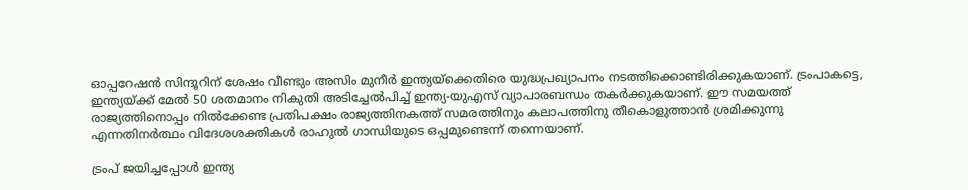ഓപ്പറേഷന്‍ സിന്ദൂറിന് ശേഷം വീണ്ടും അസിം മുനീര്‍ ഇന്ത്യയ്‌ക്കെതിരെ യുദ്ധപ്രഖ്യാപനം നടത്തിക്കൊണ്ടിരിക്കുകയാണ്. ട്രംപാകട്ടെ, ഇന്ത്യയ്‌ക്ക് മേല്‍ 50 ശതമാനം നികുതി അടിച്ചേല്‍പിച്ച് ഇന്ത്യ-യുഎസ് വ്യാപാരബന്ധം തകര്‍ക്കുകയാണ്. ഈ സമയത്ത് രാജ്യത്തിനൊപ്പം നില്‍ക്കേണ്ട പ്രതിപക്ഷം രാജ്യത്തിനകത്ത് സമരത്തിനും കലാപത്തിനു തീകൊളുത്താന്‍ ശ്രമിക്കുന്നു എന്നതിനര്‍ത്ഥം വിദേശശക്തികള്‍ രാഹുല്‍ ഗാന്ധിയുടെ ഒപ്പമുണ്ടെന്ന് തന്നെയാണ്.

ട്രംപ് ജയിച്ചപ്പോള്‍ ഇന്ത്യ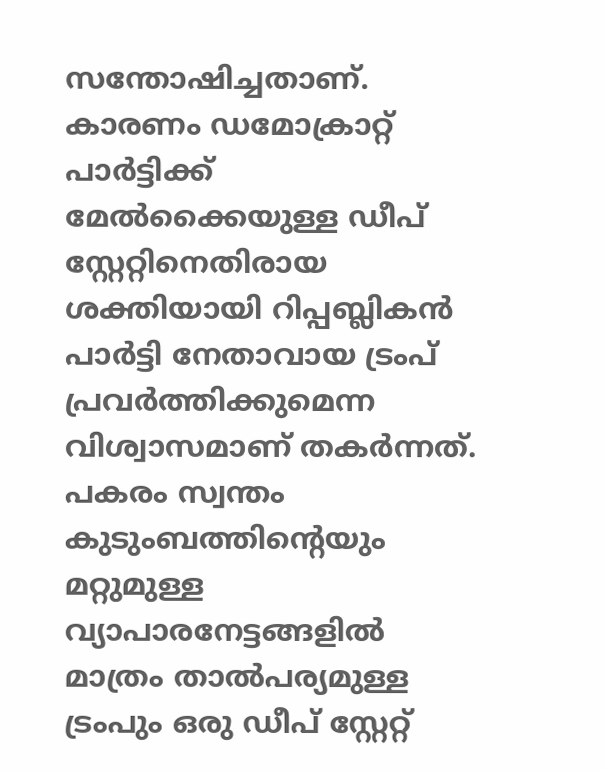സന്തോഷിച്ചതാണ്. കാരണം ഡമോക്രാറ്റ് പാര്‍ട്ടിക്ക് മേല്‍ക്കൈയുള്ള ഡീപ് സ്റ്റേറ്റിനെതിരായ ശക്തിയായി റിപ്പബ്ലികന്‍ പാര്‍ട്ടി നേതാവായ ട്രംപ് പ്രവര്‍ത്തിക്കുമെന്ന വിശ്വാസമാണ് തകര്‍ന്നത്. പകരം സ്വന്തം കുടുംബത്തിന്റെയും മറ്റുമുള്ള വ്യാപാരനേട്ടങ്ങളില്‍ മാത്രം താല്‍പര്യമുള്ള ട്രംപും ഒരു ഡീപ് സ്റ്റേറ്റ്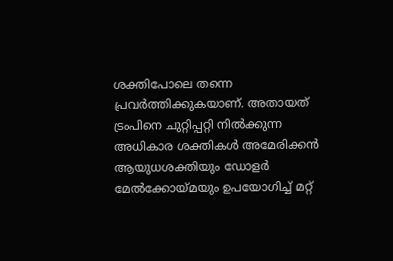ശക്തിപോലെ തന്നെ പ്രവര്‍ത്തിക്കുകയാണ്. അതായത് ട്രംപിനെ ചുറ്റിപ്പറ്റി നില്‍ക്കുന്ന അധികാര ശക്തികള്‍ അമേരിക്കന്‍ ആയുധശക്തിയും ഡോളര്‍ മേല്‍ക്കോയ്‌മയും ഉപയോഗിച്ച് മറ്റ്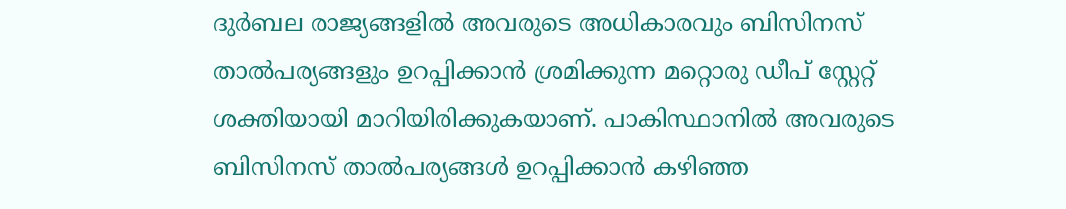ദുര്‍ബല രാജ്യങ്ങളില്‍ അവരുടെ അധികാരവും ബിസിനസ് താല്‍പര്യങ്ങളും ഉറപ്പിക്കാന്‍ ശ്രമിക്കുന്ന മറ്റൊരു ഡീപ് സ്റ്റേറ്റ് ശക്തിയായി മാറിയിരിക്കുകയാണ്. പാകിസ്ഥാനില്‍ അവരുടെ ബിസിനസ് താല്‍പര്യങ്ങള്‍ ഉറപ്പിക്കാന്‍ കഴിഞ്ഞ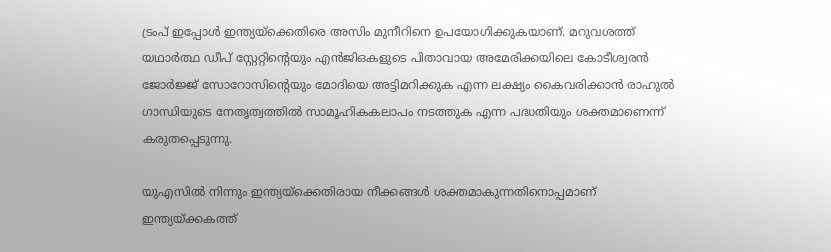ട്രംപ് ഇപ്പോള്‍ ഇന്ത്യയ്‌ക്കെതിരെ അസിം മുനീറിനെ ഉപയോഗിക്കുകയാണ്. മറുവശത്ത് യഥാര്‍ത്ഥ ഡീപ് സ്റ്റേറ്റിന്റെയും എന്‍ജിഒകളുടെ പിതാവായ അമേരിക്കയിലെ കോടീശ്വരന്‍ ജോര്‍ജ്ജ് സോറോസിന്റെയും മോദിയെ അട്ടിമറിക്കുക എന്ന ലക്ഷ്യം കൈവരിക്കാന്‍ രാഹുല്‍ ഗാന്ധിയുടെ നേതൃത്വത്തില്‍ സാമൂഹികകലാപം നടത്തുക എന്ന പദ്ധതിയും ശക്തമാണെന്ന് കരുതപ്പെടുന്നു.

യുഎസില്‍ നിന്നും ഇന്ത്യയ്‌ക്കെതിരായ നീക്കങ്ങള്‍ ശക്തമാകുന്നതിനൊപ്പമാണ് ഇന്ത്യയ്‌ക്കകത്ത്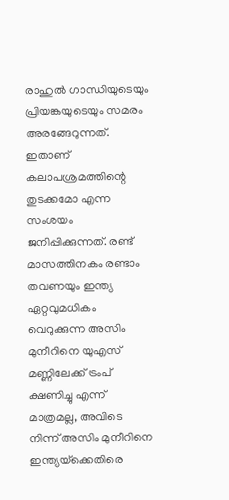രാഹുല്‍ ഗാന്ധിയുടെയും പ്രിയങ്കയുടെയും സമരം അരങ്ങേറുന്നത്. ഇതാണ് കലാപശ്രമത്തിന്റെ തുടക്കമോ എന്ന സംശയം ജനിപ്പിക്കുന്നത്. രണ്ട് മാസത്തിനകം രണ്ടാം തവണയും ഇന്ത്യ ഏറ്റവുമധികം വെറുക്കുന്ന അസിം മുനീറിനെ യുഎസ് മണ്ണിലേക്ക് ട്രംപ് ക്ഷണിച്ചു എന്ന് മാത്രമല്ല, അവിടെ നിന്ന് അസിം മുനീറിനെ ഇന്ത്യയ്‌ക്കെതിരെ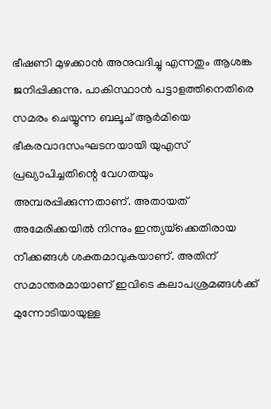ഭീഷണി മുഴക്കാന്‍ അനുവദിച്ചു എന്നതും ആശങ്ക ജനിപ്പിക്കുന്നു. പാകിസ്ഥാന്‍ പട്ടാളത്തിനെതിരെ സമരം ചെയ്യുന്ന ബലൂച് ആര്‍മിയെ ഭീകരവാദസംഘടനയായി യുഎസ് പ്രഖ്യാപിച്ചതിന്റെ വേഗതയും അമ്പരപ്പിക്കുന്നതാണ്. അതായത് അമേരിക്കയില്‍ നിന്നും ഇന്ത്യയ്‌ക്കെതിരായ നീക്കങ്ങള്‍ ശക്തമാവുകയാണ്. അതിന് സമാന്തരമായാണ് ഇവിടെ കലാപശ്രമങ്ങള്‍ക്ക് മുന്നോടിയായുള്ള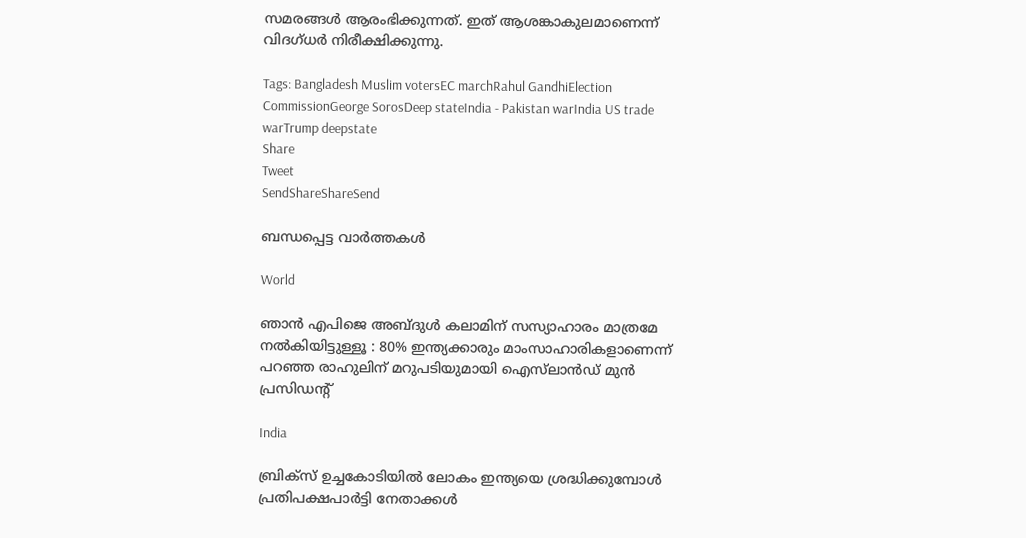സമരങ്ങള്‍ ആരംഭിക്കുന്നത്. ഇത് ആശങ്കാകുലമാണെന്ന് വിദഗ്ധര്‍ നിരീക്ഷിക്കുന്നു.

Tags: Bangladesh Muslim votersEC marchRahul GandhiElection CommissionGeorge SorosDeep stateIndia - Pakistan warIndia US trade warTrump deepstate
Share
Tweet
SendShareShareSend

ബന്ധപ്പെട്ട വാര്‍ത്തകള്‍

World

ഞാൻ എപിജെ അബ്ദുൾ കലാമിന് സസ്യാഹാരം മാത്രമേ നൽകിയിട്ടുള്ളൂ : 80% ഇന്ത്യക്കാരും മാംസാഹാരികളാണെന്ന് പറഞ്ഞ രാഹുലിന് മറുപടിയുമായി ഐസ്‌ലാൻഡ് മുൻ പ്രസിഡന്റ്

India

ബ്രിക്സ് ഉച്ചകോടിയില്‍ ലോകം ഇന്ത്യയെ ശ്രദ്ധിക്കുമ്പോള്‍ പ്രതിപക്ഷപാര്‍ട്ടി നേതാക്കള്‍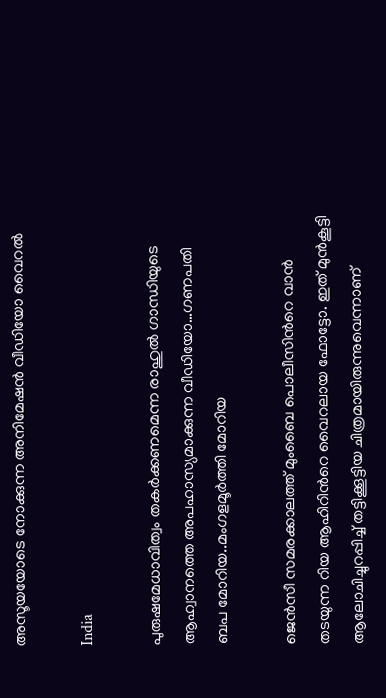അസൂയയോടെ നോക്കുന്ന അനിമേഷന്‍ വീഡിയോ വൈറല്‍

India

പുരുഷമേധാവിത്വം തകര്‍ക്കണമെന്ന രാഹുല്‍ ഗാന്ധിയുടെ ആഹ്വാനത്തെ അപഹാസ്യമാക്കുന്ന വീഡിയോ…ഗണപതി ബപ മോറിയ..മംഗളമൂര്‍ത്തി മോറിയ

ജെന്‍സീ സമരക്കാലത്ത് മുംബൈ പൊലീസിന്‍റെ വാന്‍ തടയുന്ന റിയ ആഹിറിന്‍റെ വൈറലായ ഫോട്ടോ. ഇത് മുന്‍കൂട്ടി ആലോചിച്ചുറപ്പിച്ച് തട്ടിക്കൂട്ടിയ ചിത്രമായിരുന്നുവെന്നാണ്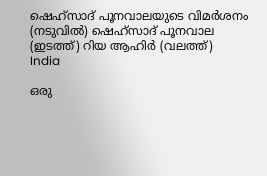ഷെഹ്സാദ് പൂനവാലയുടെ വിമര്‍ശനം (നടുവില്‍) ഷെഹ്സാദ് പൂനവാല (ഇടത്ത്) റിയ ആഹിര്‍ (വലത്ത്)
India

ഒരു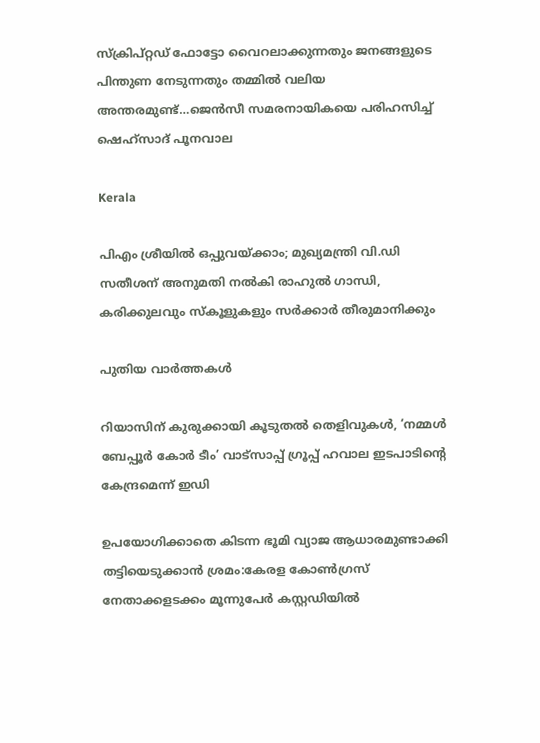സ്ക്രിപ്റ്റഡ് ഫോട്ടോ വൈറലാക്കുന്നതും ജനങ്ങളുടെ പിന്തുണ നേടുന്നതും തമ്മില്‍ വലിയ അന്തരമുണ്ട്…ജെന്‍സീ സമരനായികയെ പരിഹസിച്ച് ഷെഹ്സാദ് പൂനവാല

Kerala

പിഎം ശ്രീയില്‍ ഒപ്പുവയ്‌ക്കാം; മുഖ്യമന്ത്രി വി.ഡി സതീശന് അനുമതി നല്‍കി രാഹുല്‍ ഗാന്ധി, കരിക്കുലവും സ്കൂളുകളും സർക്കാർ തീരുമാനിക്കും

പുതിയ വാര്‍ത്തകള്‍

റിയാസിന് കുരുക്കായി കൂടുതല്‍ തെളിവുകള്‍, ‘നമ്മള്‍ ബേപ്പൂര്‍ കോര്‍ ടീം’ വാട്സാപ്പ് ഗ്രൂപ്പ് ഹവാല ഇടപാടിന്റെ കേന്ദ്രമെന്ന് ഇഡി

ഉപയോഗിക്കാതെ കിടന്ന ഭൂമി വ്യാജ ആധാരമുണ്ടാക്കി തട്ടിയെടുക്കാൻ ശ്രമം:കേരള കോൺഗ്രസ് നേതാക്കളടക്കം മൂന്നുപേർ കസ്റ്റഡിയിൽ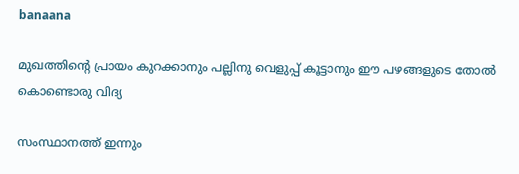banaana

മുഖത്തിന്റെ പ്രായം കുറക്കാനും പല്ലിനു വെളുപ്പ് കൂട്ടാനും ഈ പഴങ്ങളുടെ തോൽ കൊണ്ടൊരു വിദ്യ

സംസ്ഥാനത്ത് ഇന്നും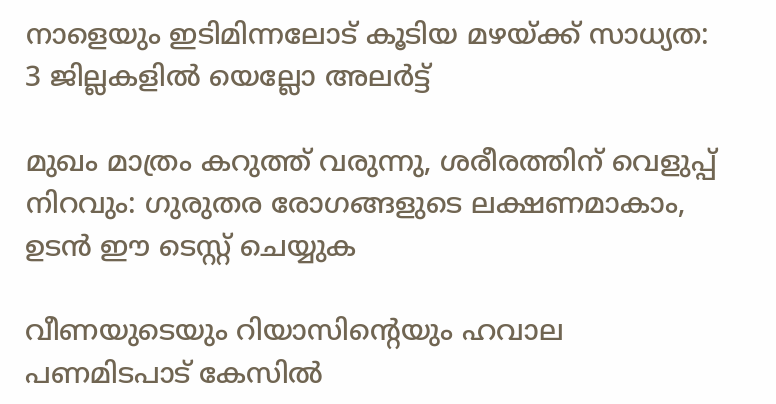നാളെയും ഇടിമിന്നലോട് കൂടിയ മഴയ്‌ക്ക് സാധ്യത: 3 ജില്ലകളിൽ യെല്ലോ അലർട്ട്

മുഖം മാത്രം കറുത്ത് വരുന്നു, ശരീരത്തിന് വെളുപ്പ് നിറവും: ഗുരുതര രോഗങ്ങളുടെ ലക്ഷണമാകാം, ഉടൻ ഈ ടെസ്റ്റ് ചെയ്യുക

വീണയുടെയും റിയാസിന്റെയും ഹവാല പണമിടപാട് കേസില്‍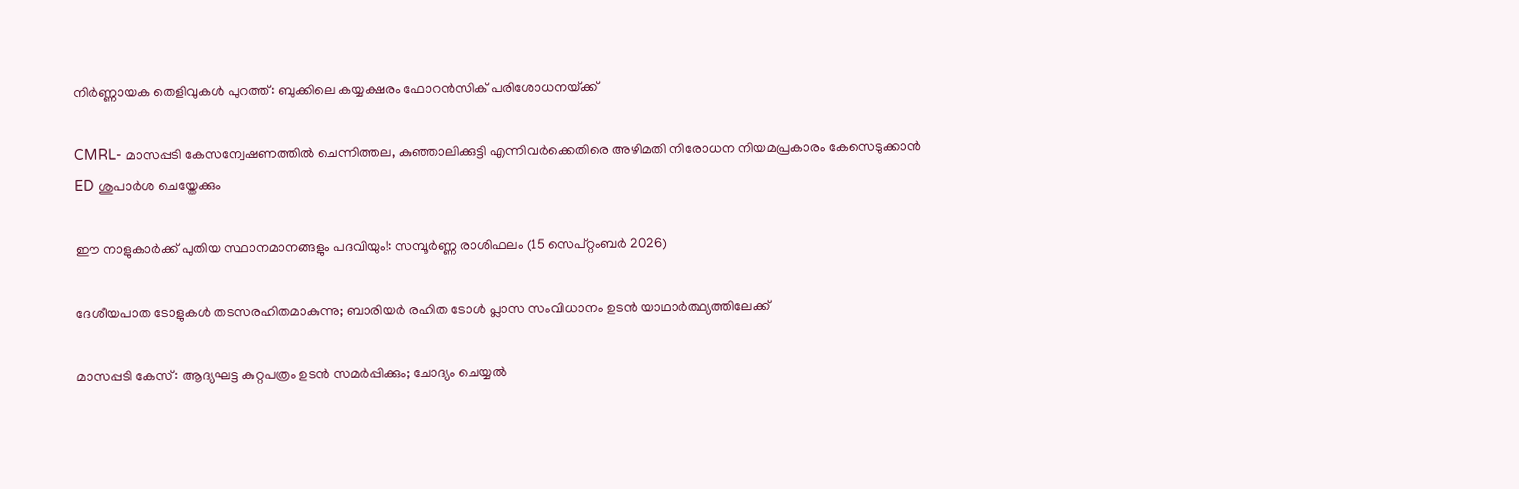നിര്‍ണ്ണായക തെളിവുകള്‍ പുറത്ത്: ബുക്കിലെ കയ്യക്ഷരം ഫോറൻസിക് പരിശോധനയ്‌ക്ക്

CMRL- മാസപ്പടി കേസന്വേഷണത്തിൽ ചെന്നിത്തല, കുഞ്ഞാലിക്കുട്ടി എന്നിവർക്കെതിരെ അഴിമതി നിരോധന നിയമപ്രകാരം കേസെടുക്കാൻ ED ശുപാർശ ചെയ്തേക്കും

ഈ നാളുകാർക്ക് പുതിയ സ്ഥാനമാനങ്ങളും പദവിയും!: സമ്പൂർണ്ണ രാശിഫലം (15 സെപ്റ്റംബർ 2026)

ദേശീയപാത ടോളുകള്‍ തടസരഹിതമാകുന്നു; ബാരിയര്‍ രഹിത ടോള്‍ പ്ലാസ സംവിധാനം ഉടന്‍ യാഥാര്‍ത്ഥ്യത്തിലേക്ക്

മാസപ്പടി കേസ്: ആദ്യഘട്ട കുറ്റപത്രം ഉടന്‍ സമര്‍പ്പിക്കും; ചോദ്യം ചെയ്യല്‍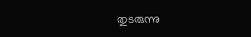തുടരുന്നു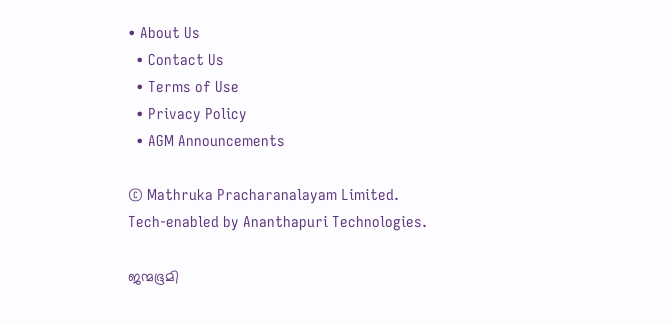• About Us
  • Contact Us
  • Terms of Use
  • Privacy Policy
  • AGM Announcements

© Mathruka Pracharanalayam Limited.
Tech-enabled by Ananthapuri Technologies.

ജന്മഭൂമി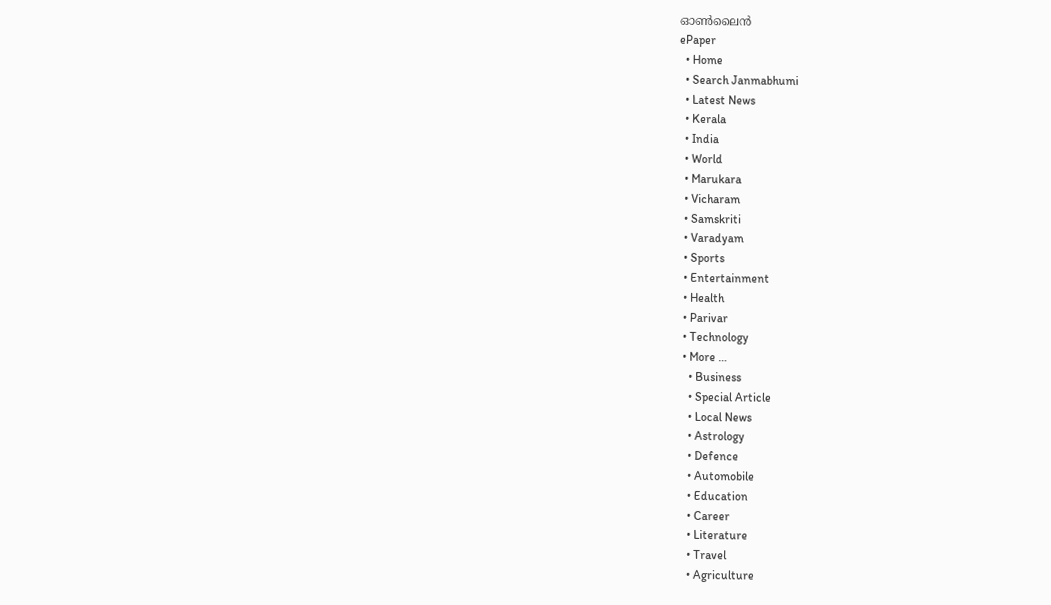ഓണ്‍ലൈന്‍
ePaper
  • Home
  • Search Janmabhumi
  • Latest News
  • Kerala
  • India
  • World
  • Marukara
  • Vicharam
  • Samskriti
  • Varadyam
  • Sports
  • Entertainment
  • Health
  • Parivar
  • Technology
  • More …
    • Business
    • Special Article
    • Local News
    • Astrology
    • Defence
    • Automobile
    • Education
    • Career
    • Literature
    • Travel
    • Agriculture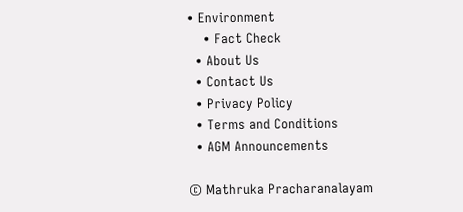• Environment
    • Fact Check
  • About Us
  • Contact Us
  • Privacy Policy
  • Terms and Conditions
  • AGM Announcements

© Mathruka Pracharanalayam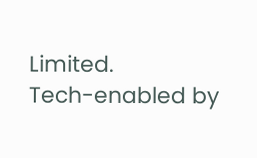Limited.
Tech-enabled by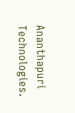Ananthapuri Technologies.